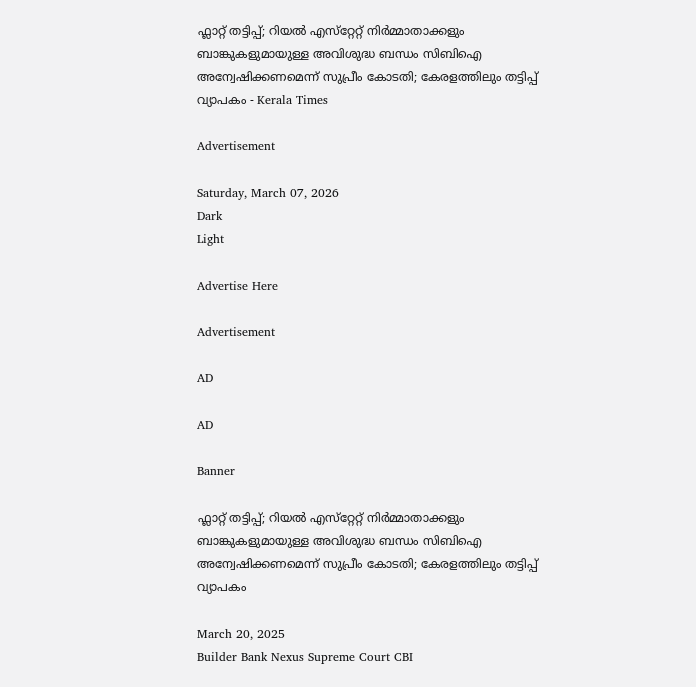ഫ്ലാറ്റ് തട്ടിപ്പ്; റിയൽ എസ്‌റ്റേറ്റ് നിർമ്മാതാക്കളും ബാങ്കുകളുമായുള്ള അവിശുദ്ധ ബന്ധം സിബിഐ അന്വേഷിക്കണമെന്ന് സുപ്രീം കോടതി; കേരളത്തിലും തട്ടിപ്പ് വ്യാപകം - Kerala Times

Advertisement

Saturday, March 07, 2026
Dark
Light

Advertise Here

Advertisement

AD

AD

Banner

ഫ്ലാറ്റ് തട്ടിപ്പ്; റിയൽ എസ്‌റ്റേറ്റ് നിർമ്മാതാക്കളും ബാങ്കുകളുമായുള്ള അവിശുദ്ധ ബന്ധം സിബിഐ അന്വേഷിക്കണമെന്ന് സുപ്രീം കോടതി; കേരളത്തിലും തട്ടിപ്പ് വ്യാപകം

March 20, 2025
Builder Bank Nexus Supreme Court CBI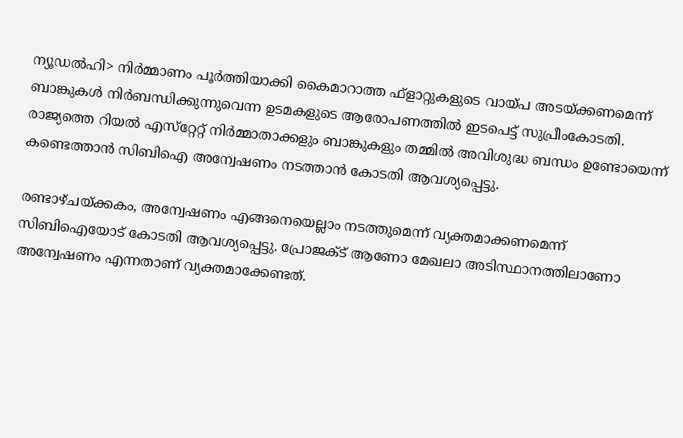ന്യൂഡൽഹി> നിർ‌മ്മാണം പൂർത്തിയാക്കി കൈമാറാത്ത ഫ്ളാറ്റുകളുടെ വായ്‌പ അടയ്‌ക്കണമെന്ന് ബാങ്കുകൾ നിർബന്ധിക്കുന്നുവെന്ന ഉടമകളുടെ ആരോപണത്തിൽ ഇടപെട്ട് സുപ്രീംകോടതി. രാജ്യത്തെ റിയൽ എസ്‌റ്റേറ്റ് നിർമ്മാതാക്കളും ബാങ്കുകളും തമ്മിൽ അവിശുദ്ധ ബന്ധം ഉണ്ടോയെന്ന് കണ്ടെത്താൻ സിബിഐ അന്വേഷണം നടത്താൻ കോടതി ആവശ്യപ്പെട്ടു.

രണ്ടാഴ്‌ചയ്‌ക്കകം, അന്വേഷണം എങ്ങനെയെല്ലാം നടത്തുമെന്ന് വ്യക്തമാക്കണമെന്ന് സിബിഐയോട് കോടതി ആവശ്യപ്പെട്ടു. പ്രോജക്‌ട് ആണോ മേഖലാ അടിസ്ഥാനത്തിലാണോ അന്വേഷണം എന്നതാണ് വ്യക്തമാക്കേണ്ടത്.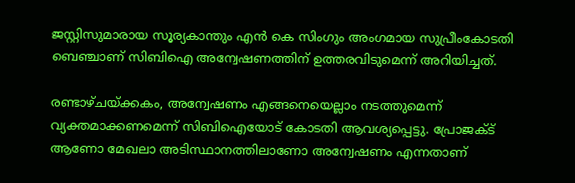ജസ്റ്റിസുമാരായ സൂര്യകാന്തും എൻ കെ സിംഗും അംഗമായ സുപ്രീംകോടതി ബെഞ്ചാണ് സിബിഐ അന്വേഷണത്തിന് ഉത്തരവിടുമെന്ന് അറിയിച്ചത്.

രണ്ടാഴ്‌ചയ്‌ക്കകം, അന്വേഷണം എങ്ങനെയെല്ലാം നടത്തുമെന്ന് വ്യക്തമാക്കണമെന്ന് സിബിഐയോട് കോടതി ആവശ്യപ്പെട്ടു. പ്രോജക്‌ട് ആണോ മേഖലാ അടിസ്ഥാനത്തിലാണോ അന്വേഷണം എന്നതാണ്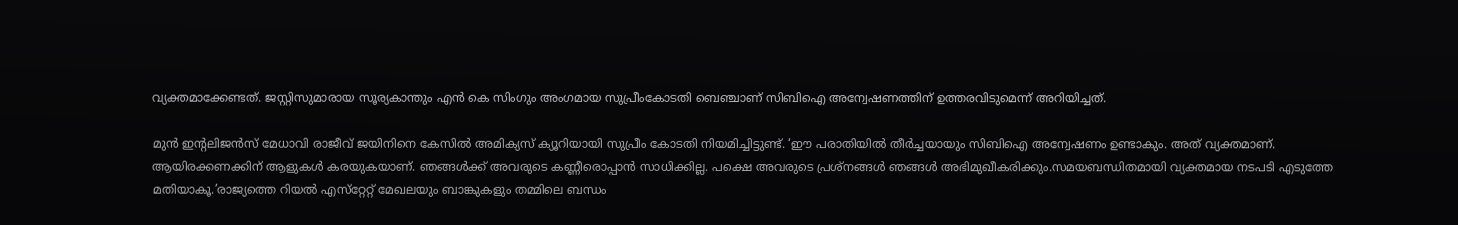വ്യക്തമാക്കേണ്ടത്. ജസ്റ്റിസുമാരായ സൂര്യകാന്തും എൻ കെ സിംഗും അംഗമായ സുപ്രീംകോടതി ബെഞ്ചാണ് സിബിഐ അന്വേഷണത്തിന് ഉത്തരവിടുമെന്ന് അറിയിച്ചത്.

മുൻ ഇന്റലിജൻസ് മേധാവി രാജീവ് ജയിനിനെ കേസിൽ അമിക്യസ് ക്യൂറിയായി സുപ്രീം കോടതി നിയമിച്ചിട്ടുണ്ട്. ‘ഈ പരാതിയിൽ തീർച്ചയായും സിബിഐ അന്വേഷണം ഉണ്ടാകും. അത് വ്യക്തമാണ്. ആയിരക്കണക്കിന് ആളുകൾ കരയുകയാണ്. ഞങ്ങൾക്ക് അവരുടെ കണ്ണീരൊപ്പാൻ സാധിക്കില്ല. പക്ഷെ അവരുടെ പ്രശ്‌നങ്ങൾ ഞങ്ങൾ അഭിമുഖീകരിക്കും.സമയബന്ധിതമായി വ്യക്തമായ നടപടി എടുത്തേ മതിയാകൂ.’രാജ്യ‌ത്തെ റിയൽ എസ്‌റ്റേറ്റ് ‌മേഖലയും ബാങ്കുകളും തമ്മിലെ ബന്ധം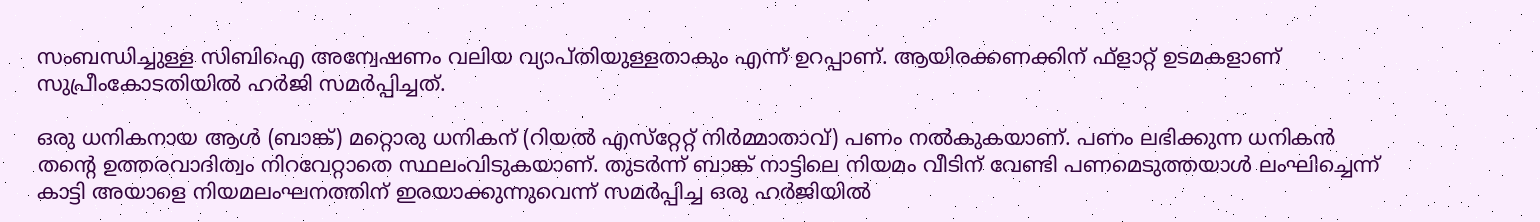സംബന്ധിച്ചുള്ള സിബിഐ അന്വേഷണം വലിയ വ്യാപ്‌തിയുള്ളതാകും എന്ന് ഉറപ്പാണ്. ആയിരക്കണക്കിന് ഫ്ളാറ്റ് ഉടമകളാണ് സുപ്രീംകോടതിയിൽ ഹർജി സമർപ്പിച്ചത്.

ഒരു ധനികനായ ആൾ (ബാങ്ക്) മറ്റൊരു ധനികന് (റിയൽ എസ്‌റ്റേറ്റ് നിർമ്മാതാവ്) പണം നൽകുകയാണ്. പണം ലഭിക്കുന്ന ധനികൻ തന്റെ ഉത്തരവാദിത്വം നിറവേറ്റാതെ സ്ഥലംവിടുകയാണ്. തുടർന്ന് ബാങ്ക് നാട്ടിലെ നിയമം വീടിന് വേണ്ടി പണമെടുത്തയാൾ ലംഘിച്ചെന്ന് കാട്ടി അയാളെ നിയമലംഘനത്തിന് ഇരയാക്കുന്നുവെന്ന് സമർപ്പിച്ച ഒരു ഹർജിയിൽ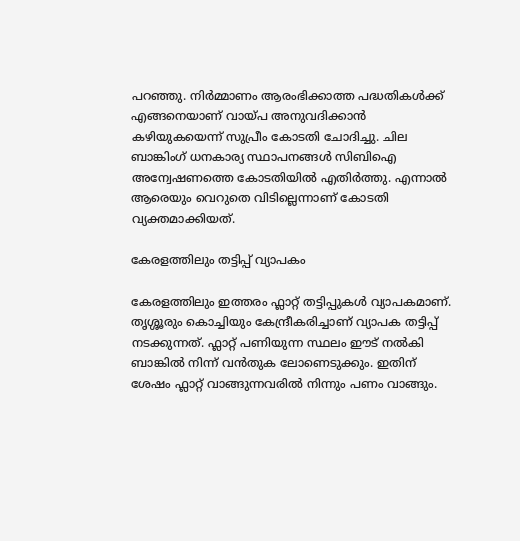പറഞ്ഞു. നിർമ്മാണം ആരംഭിക്കാത്ത പദ്ധതികൾക്ക് എങ്ങനെയാണ് വായ്‌പ അനുവദിക്കാൻ കഴിയുകയെന്ന് സുപ്രീം കോടതി ചോദിച്ചു. ചില ബാങ്കിംഗ് ധനകാര്യ സ്ഥാപനങ്ങൾ സിബിഐ അന്വേഷണത്തെ കോടതിയിൽ എതിർത്തു. എന്നാൽ ആരെയും വെറുതെ വിടില്ലെന്നാണ് കോടതി വ്യക്തമാക്കിയത്.

കേരളത്തിലും തട്ടിപ്പ് വ്യാപകം

കേരളത്തിലും ഇത്തരം ഫ്ലാറ്റ് തട്ടിപ്പുകൾ വ്യാപകമാണ്. തൃശ്ശൂരും കൊച്ചിയും കേന്ദ്രീകരിച്ചാണ് വ്യാപക തട്ടിപ്പ് നടക്കുന്നത്. ഫ്ലാറ്റ് പണിയുന്ന സ്ഥലം ഈട് നൽകി ബാങ്കിൽ നിന്ന് വൻതുക ലോണെടുക്കും. ഇതിന് ശേഷം ഫ്ലാറ്റ് വാങ്ങുന്നവരിൽ നിന്നും പണം വാങ്ങും.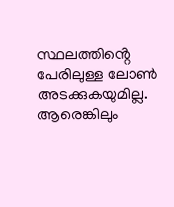സ്ഥലത്തിൻ്റെ പേരിലുള്ള ലോൺ അടക്കുകയുമില്ല. ആരെങ്കിലും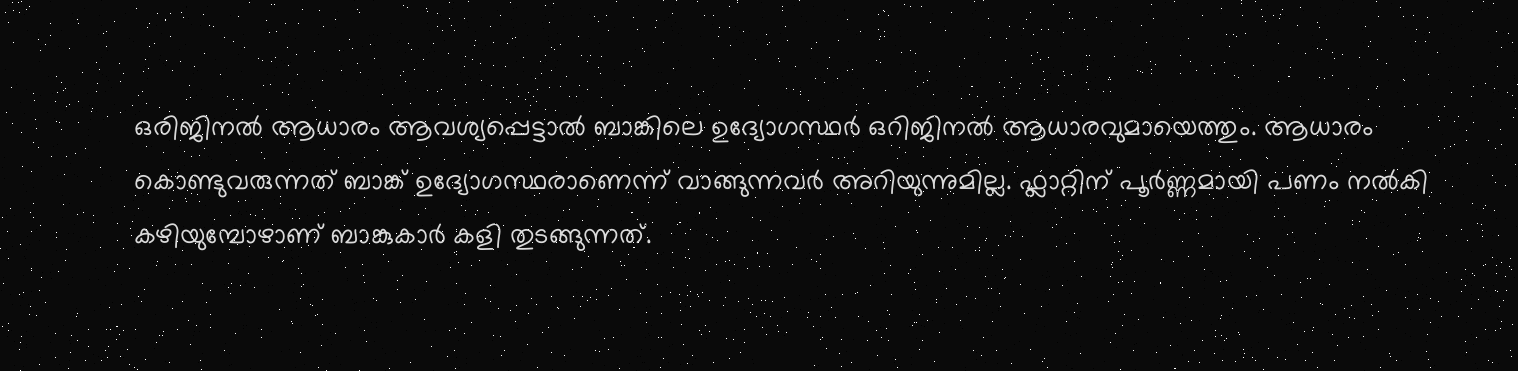ഒരിജിനൽ ആധാരം ആവശ്യപ്പെട്ടാൽ ബാങ്കിലെ ഉദ്യോഗസ്ഥർ ഒറിജിനൽ ആധാരവുമായെത്തും. ആധാരം കൊണ്ടുവരുന്നത് ബാങ്ക് ഉദ്യോഗസ്ഥരാണെന്ന് വാങ്ങുന്നവർ അറിയുന്നുമില്ല. ഫ്ലാറ്റിന് പൂർണ്ണമായി പണം നൽകി കഴിയുമ്പോഴാണ് ബാങ്കുകാർ കളി തുടങ്ങുന്നത്.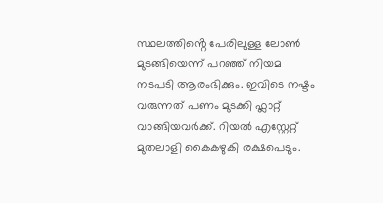സ്ഥലത്തിൻ്റെ പേരിലുള്ള ലോൺ മുടങ്ങിയെന്ന് പറഞ്ഞ് നിയമ നടപടി ആരംഭിക്കും. ഇവിടെ നഷ്ടം വരുന്നത് പണം മുടക്കി ഫ്ലാറ്റ് വാങ്ങിയവർക്ക്. റിയൽ എസ്റ്റേറ്റ് മുതലാളി കൈകഴുകി രക്ഷപെടും.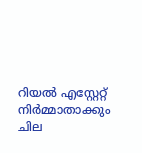റിയൽ എസ്റ്റേറ്റ് നിർമ്മാതാക്കും ചില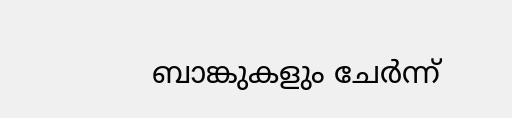ബാങ്കുകളും ചേർന്ന്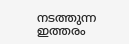നടത്തുന്ന ഇത്തരം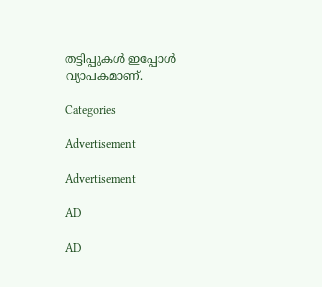തട്ടിപ്പുകൾ ഇപ്പോൾ വ്യാപകമാണ്.

Categories

Advertisement

Advertisement

AD

AD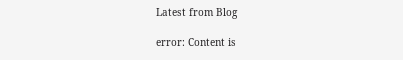Latest from Blog

error: Content is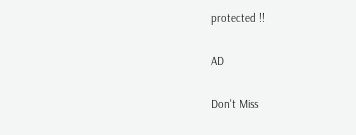protected !!

AD

Don't Miss